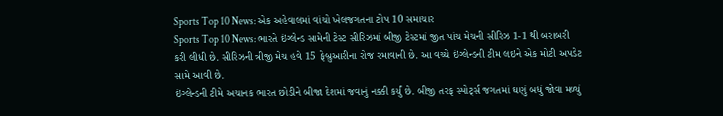Sports Top 10 News: એક અહેવાલમાં વાંચો ખેલજગતના ટોપ 10 સમાચાર
Sports Top 10 News: ભારતે ઇંગ્લેન્ડ સામેની ટેસ્ટ સીરિઝમાં બીજી ટેસ્ટમાં જીત પાંચ મેચની સીરિઝ 1-1 થી બરાબરી કરી લીધી છે. સીરિઝની ત્રીજી મેચ હવે 15 ફેબ્રુઆરીના રોજ રમાવાની છે. આ વચ્ચે ઇંગ્લેન્ડની ટીમ લઇને એક મોટી અપડેટ સામે આવી છે.
ઇંગ્લેન્ડની ટીમે અચાનક ભારત છોડીને બીજા દેશમાં જવાનું નક્કી કર્યું છે. બીજી તરફ સ્પોર્ટ્સ જગતમાં ઘણું બધું જોવા મળ્યું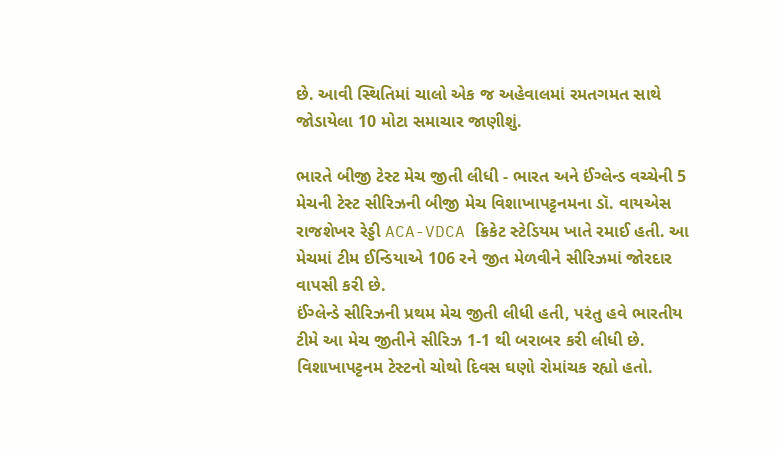છે. આવી સ્થિતિમાં ચાલો એક જ અહેવાલમાં રમતગમત સાથે જોડાયેલા 10 મોટા સમાચાર જાણીશું.

ભારતે બીજી ટેસ્ટ મેચ જીતી લીધી - ભારત અને ઈંગ્લેન્ડ વચ્ચેની 5 મેચની ટેસ્ટ સીરિઝની બીજી મેચ વિશાખાપટ્ટનમના ડૉ. વાયએસ રાજશેખર રેડ્ડી ACA-VDCA ક્રિકેટ સ્ટેડિયમ ખાતે રમાઈ હતી. આ મેચમાં ટીમ ઈન્ડિયાએ 106 રને જીત મેળવીને સીરિઝમાં જોરદાર વાપસી કરી છે.
ઈંગ્લેન્ડે સીરિઝની પ્રથમ મેચ જીતી લીધી હતી, પરંતુ હવે ભારતીય ટીમે આ મેચ જીતીને સીરિઝ 1-1 થી બરાબર કરી લીધી છે. વિશાખાપટ્ટનમ ટેસ્ટનો ચોથો દિવસ ઘણો રોમાંચક રહ્યો હતો.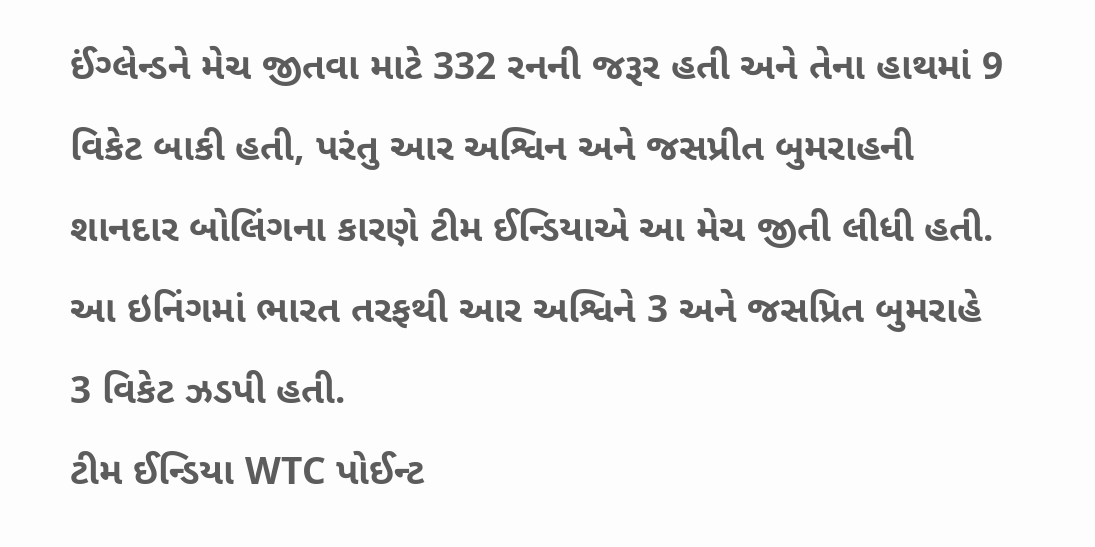ઈંગ્લેન્ડને મેચ જીતવા માટે 332 રનની જરૂર હતી અને તેના હાથમાં 9 વિકેટ બાકી હતી, પરંતુ આર અશ્વિન અને જસપ્રીત બુમરાહની શાનદાર બોલિંગના કારણે ટીમ ઈન્ડિયાએ આ મેચ જીતી લીધી હતી. આ ઇનિંગમાં ભારત તરફથી આર અશ્વિને 3 અને જસપ્રિત બુમરાહે 3 વિકેટ ઝડપી હતી.
ટીમ ઈન્ડિયા WTC પોઈન્ટ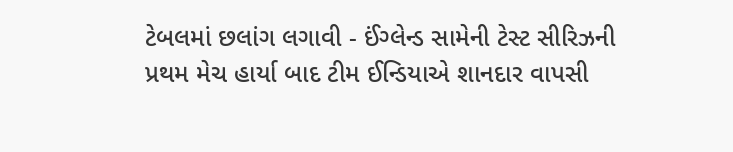ટેબલમાં છલાંગ લગાવી - ઈંગ્લેન્ડ સામેની ટેસ્ટ સીરિઝની પ્રથમ મેચ હાર્યા બાદ ટીમ ઈન્ડિયાએ શાનદાર વાપસી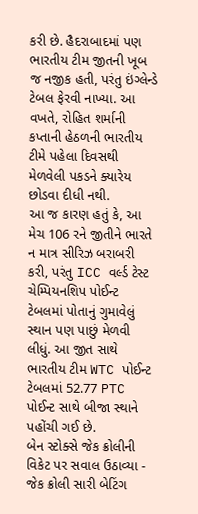કરી છે. હૈદરાબાદમાં પણ ભારતીય ટીમ જીતની ખૂબ જ નજીક હતી, પરંતુ ઇંગ્લેન્ડે ટેબલ ફેરવી નાખ્યા. આ વખતે, રોહિત શર્માની કપ્તાની હેઠળની ભારતીય ટીમે પહેલા દિવસથી મેળવેલી પકડને ક્યારેય છોડવા દીધી નથી.
આ જ કારણ હતું કે, આ મેચ 106 રને જીતીને ભારતે ન માત્ર સીરિઝ બરાબરી કરી, પરંતુ ICC વર્લ્ડ ટેસ્ટ ચેમ્પિયનશિપ પોઈન્ટ ટેબલમાં પોતાનું ગુમાવેલું સ્થાન પણ પાછું મેળવી લીધું. આ જીત સાથે ભારતીય ટીમ WTC પોઈન્ટ ટેબલમાં 52.77 PTC પોઈન્ટ સાથે બીજા સ્થાને પહોંચી ગઈ છે.
બેન સ્ટોક્સે જેક ક્રોલીની વિકેટ પર સવાલ ઉઠાવ્યા - જેક ક્રોલી સારી બેટિંગ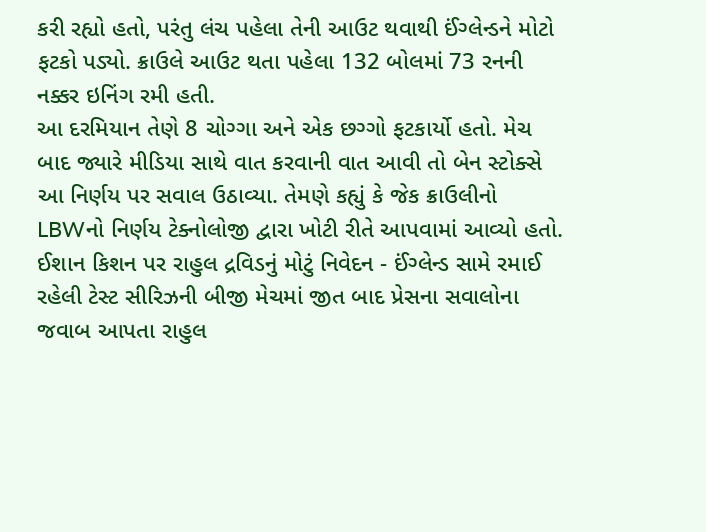કરી રહ્યો હતો, પરંતુ લંચ પહેલા તેની આઉટ થવાથી ઈંગ્લેન્ડને મોટો ફટકો પડ્યો. ક્રાઉલે આઉટ થતા પહેલા 132 બોલમાં 73 રનની નક્કર ઇનિંગ રમી હતી.
આ દરમિયાન તેણે 8 ચોગ્ગા અને એક છગ્ગો ફટકાર્યો હતો. મેચ બાદ જ્યારે મીડિયા સાથે વાત કરવાની વાત આવી તો બેન સ્ટોક્સે આ નિર્ણય પર સવાલ ઉઠાવ્યા. તેમણે કહ્યું કે જેક ક્રાઉલીનો LBWનો નિર્ણય ટેક્નોલોજી દ્વારા ખોટી રીતે આપવામાં આવ્યો હતો.
ઈશાન કિશન પર રાહુલ દ્રવિડનું મોટું નિવેદન - ઈંગ્લેન્ડ સામે રમાઈ રહેલી ટેસ્ટ સીરિઝની બીજી મેચમાં જીત બાદ પ્રેસના સવાલોના જવાબ આપતા રાહુલ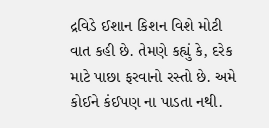દ્રવિડે ઈશાન કિશન વિશે મોટી વાત કહી છે. તેમણે કહ્યું કે, દરેક માટે પાછા ફરવાનો રસ્તો છે. અમે કોઈને કંઈપણ ના પાડતા નથી.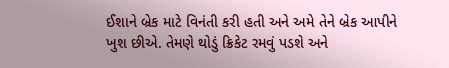ઈશાને બ્રેક માટે વિનંતી કરી હતી અને અમે તેને બ્રેક આપીને ખુશ છીએ. તેમણે થોડું ક્રિકેટ રમવું પડશે અને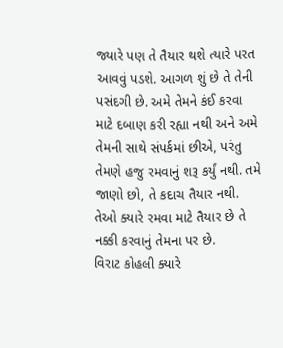જ્યારે પણ તે તૈયાર થશે ત્યારે પરત આવવું પડશે. આગળ શું છે તે તેની પસંદગી છે. અમે તેમને કંઈ કરવા માટે દબાણ કરી રહ્યા નથી અને અમે તેમની સાથે સંપર્કમાં છીએ, પરંતુ તેમણે હજુ રમવાનું શરૂ કર્યું નથી. તમે જાણો છો, તે કદાચ તૈયાર નથી. તેઓ ક્યારે રમવા માટે તૈયાર છે તે નક્કી કરવાનું તેમના પર છે.
વિરાટ કોહલી ક્યારે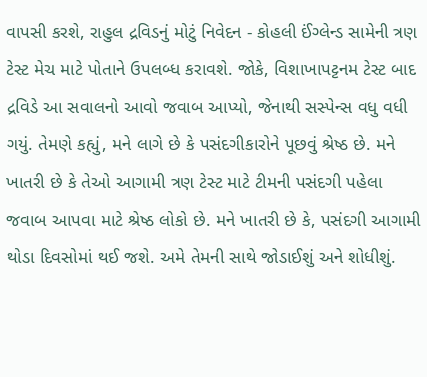વાપસી કરશે, રાહુલ દ્રવિડનું મોટું નિવેદન - કોહલી ઈંગ્લેન્ડ સામેની ત્રણ ટેસ્ટ મેચ માટે પોતાને ઉપલબ્ધ કરાવશે. જોકે, વિશાખાપટ્ટનમ ટેસ્ટ બાદ દ્રવિડે આ સવાલનો આવો જવાબ આપ્યો, જેનાથી સસ્પેન્સ વધુ વધી ગયું. તેમણે કહ્યું, મને લાગે છે કે પસંદગીકારોને પૂછવું શ્રેષ્ઠ છે. મને ખાતરી છે કે તેઓ આગામી ત્રણ ટેસ્ટ માટે ટીમની પસંદગી પહેલા જવાબ આપવા માટે શ્રેષ્ઠ લોકો છે. મને ખાતરી છે કે, પસંદગી આગામી થોડા દિવસોમાં થઈ જશે. અમે તેમની સાથે જોડાઈશું અને શોધીશું.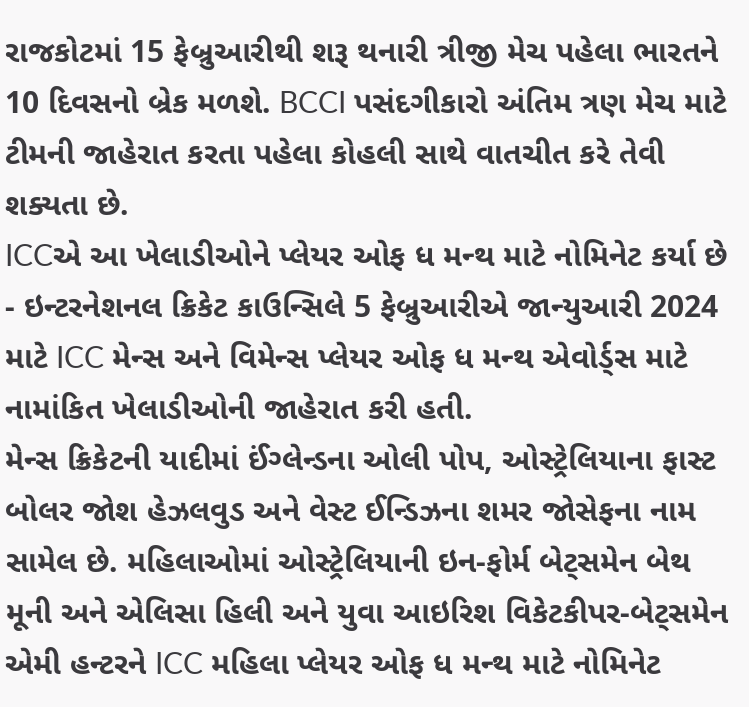રાજકોટમાં 15 ફેબ્રુઆરીથી શરૂ થનારી ત્રીજી મેચ પહેલા ભારતને 10 દિવસનો બ્રેક મળશે. BCCI પસંદગીકારો અંતિમ ત્રણ મેચ માટે ટીમની જાહેરાત કરતા પહેલા કોહલી સાથે વાતચીત કરે તેવી શક્યતા છે.
ICCએ આ ખેલાડીઓને પ્લેયર ઓફ ધ મન્થ માટે નોમિનેટ કર્યા છે - ઇન્ટરનેશનલ ક્રિકેટ કાઉન્સિલે 5 ફેબ્રુઆરીએ જાન્યુઆરી 2024 માટે ICC મેન્સ અને વિમેન્સ પ્લેયર ઓફ ધ મન્થ એવોર્ડ્સ માટે નામાંકિત ખેલાડીઓની જાહેરાત કરી હતી.
મેન્સ ક્રિકેટની યાદીમાં ઈંગ્લેન્ડના ઓલી પોપ, ઓસ્ટ્રેલિયાના ફાસ્ટ બોલર જોશ હેઝલવુડ અને વેસ્ટ ઈન્ડિઝના શમર જોસેફના નામ સામેલ છે. મહિલાઓમાં ઓસ્ટ્રેલિયાની ઇન-ફોર્મ બેટ્સમેન બેથ મૂની અને એલિસા હિલી અને યુવા આઇરિશ વિકેટકીપર-બેટ્સમેન એમી હન્ટરને ICC મહિલા પ્લેયર ઓફ ધ મન્થ માટે નોમિનેટ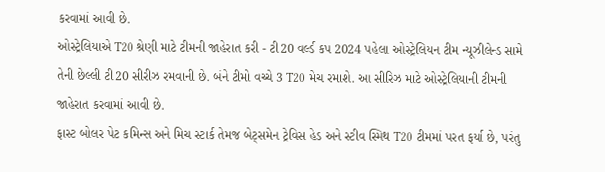કરવામાં આવી છે.
ઓસ્ટ્રેલિયાએ T20 શ્રેણી માટે ટીમની જાહેરાત કરી - ટી20 વર્લ્ડ કપ 2024 પહેલા ઓસ્ટ્રેલિયન ટીમ ન્યૂઝીલેન્ડ સામે તેની છેલ્લી ટી20 સીરીઝ રમવાની છે. બંને ટીમો વચ્ચે 3 T20 મેચ રમાશે. આ સીરિઝ માટે ઓસ્ટ્રેલિયાની ટીમની જાહેરાત કરવામાં આવી છે.
ફાસ્ટ બોલર પેટ કમિન્સ અને મિચ સ્ટાર્ક તેમજ બેટ્સમેન ટ્રેવિસ હેડ અને સ્ટીવ સ્મિથ T20 ટીમમાં પરત ફર્યા છે, પરંતુ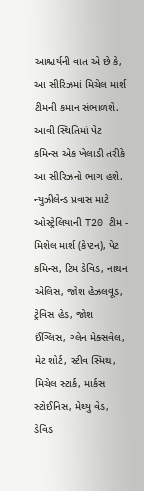આશ્ચર્યની વાત એ છે કે, આ સીરિઝમાં મિચેલ માર્શ ટીમની કમાન સંભાળશે. આવી સ્થિતિમાં પેટ કમિન્સ એક ખેલાડી તરીકે આ સીરિઝનો ભાગ હશે.
ન્યુઝીલેન્ડ પ્રવાસ માટે ઓસ્ટ્રેલિયાની T20 ટીમ - મિશેલ માર્શ (કેપ્ટન), પેટ કમિન્સ, ટિમ ડેવિડ, નાથન એલિસ, જોશ હેઝલવૂડ, ટ્રેવિસ હેડ, જોશ ઈંગ્લિસ, ગ્લેન મેક્સવેલ, મેટ શોર્ટ, સ્ટીવ સ્મિથ, મિચેલ સ્ટાર્ક, માર્કસ સ્ટોઈનિસ, મેથ્યુ વેડ, ડેવિડ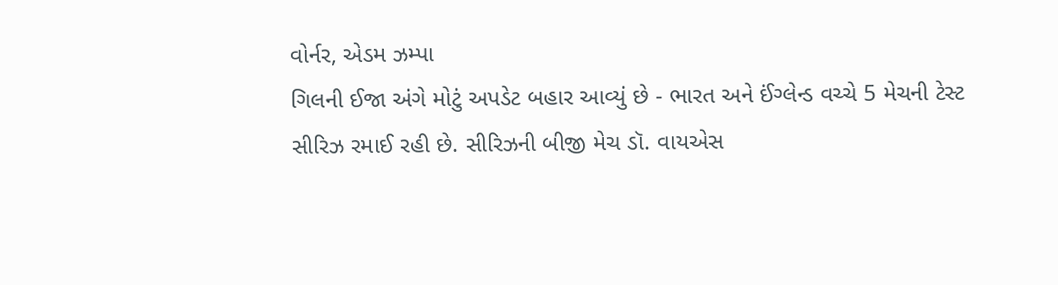વોર્નર, એડમ ઝમ્પા
ગિલની ઈજા અંગે મોટું અપડેટ બહાર આવ્યું છે - ભારત અને ઈંગ્લેન્ડ વચ્ચે 5 મેચની ટેસ્ટ સીરિઝ રમાઈ રહી છે. સીરિઝની બીજી મેચ ડૉ. વાયએસ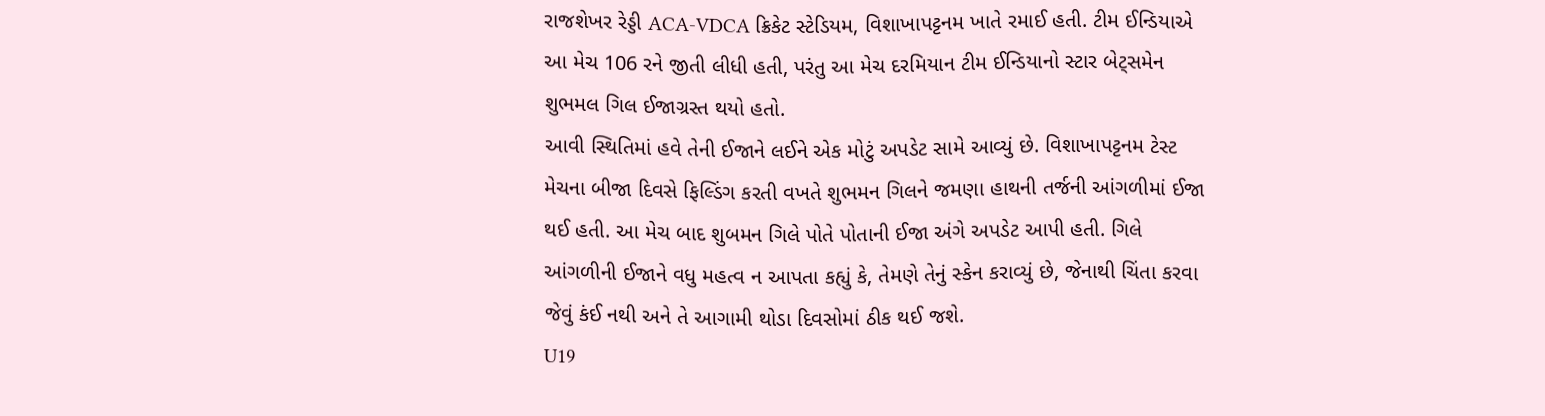રાજશેખર રેડ્ડી ACA-VDCA ક્રિકેટ સ્ટેડિયમ, વિશાખાપટ્ટનમ ખાતે રમાઈ હતી. ટીમ ઈન્ડિયાએ આ મેચ 106 રને જીતી લીધી હતી, પરંતુ આ મેચ દરમિયાન ટીમ ઈન્ડિયાનો સ્ટાર બેટ્સમેન શુભમલ ગિલ ઈજાગ્રસ્ત થયો હતો.
આવી સ્થિતિમાં હવે તેની ઈજાને લઈને એક મોટું અપડેટ સામે આવ્યું છે. વિશાખાપટ્ટનમ ટેસ્ટ મેચના બીજા દિવસે ફિલ્ડિંગ કરતી વખતે શુભમન ગિલને જમણા હાથની તર્જની આંગળીમાં ઈજા થઈ હતી. આ મેચ બાદ શુબમન ગિલે પોતે પોતાની ઈજા અંગે અપડેટ આપી હતી. ગિલે આંગળીની ઈજાને વધુ મહત્વ ન આપતા કહ્યું કે, તેમણે તેનું સ્કેન કરાવ્યું છે, જેનાથી ચિંતા કરવા જેવું કંઈ નથી અને તે આગામી થોડા દિવસોમાં ઠીક થઈ જશે.
U19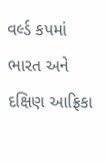વર્લ્ડ કપમાં ભારત અને દક્ષિણ આફ્રિકા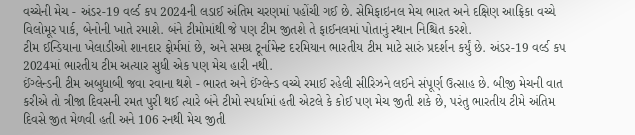વચ્ચેની મેચ - અંડર-19 વર્લ્ડ કપ 2024ની લડાઈ અંતિમ ચરણમાં પહોંચી ગઈ છે. સેમિફાઇનલ મેચ ભારત અને દક્ષિણ આફ્રિકા વચ્ચે વિલોમૂર પાર્ક, બેનોની ખાતે રમાશે. બંને ટીમોમાંથી જે પણ ટીમ જીતશે તે ફાઈનલમાં પોતાનું સ્થાન નિશ્ચિત કરશે.
ટીમ ઈન્ડિયાના ખેલાડીઓ શાનદાર ફોર્મમાં છે, અને સમગ્ર ટૂર્નામેન્ટ દરમિયાન ભારતીય ટીમ માટે સારું પ્રદર્શન કર્યું છે. અંડર-19 વર્લ્ડ કપ 2024માં ભારતીય ટીમ અત્યાર સુધી એક પણ મેચ હારી નથી.
ઈંગ્લેન્ડની ટીમ અબુધાબી જવા રવાના થશે - ભારત અને ઈંગ્લેન્ડ વચ્ચે રમાઈ રહેલી સીરિઝને લઈને સંપૂર્ણ ઉત્સાહ છે. બીજી મેચની વાત કરીએ તો ત્રીજા દિવસની રમત પુરી થઈ ત્યારે બંને ટીમો સ્પર્ધામાં હતી એટલે કે કોઈ પણ મેચ જીતી શકે છે, પરંતુ ભારતીય ટીમે અંતિમ દિવસે જીત મેળવી હતી અને 106 રનથી મેચ જીતી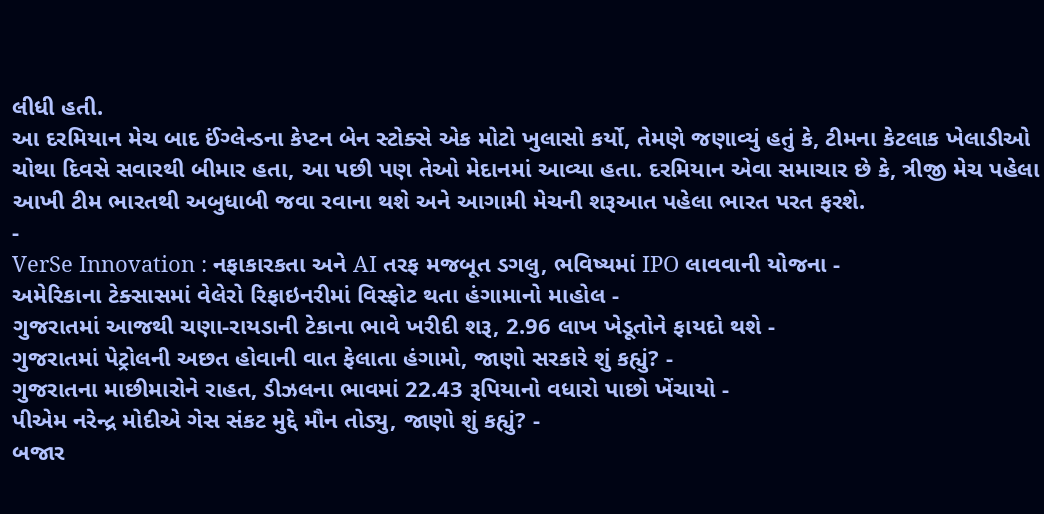લીધી હતી.
આ દરમિયાન મેચ બાદ ઈંગ્લેન્ડના કેપ્ટન બેન સ્ટોક્સે એક મોટો ખુલાસો કર્યો, તેમણે જણાવ્યું હતું કે, ટીમના કેટલાક ખેલાડીઓ ચોથા દિવસે સવારથી બીમાર હતા, આ પછી પણ તેઓ મેદાનમાં આવ્યા હતા. દરમિયાન એવા સમાચાર છે કે, ત્રીજી મેચ પહેલા આખી ટીમ ભારતથી અબુધાબી જવા રવાના થશે અને આગામી મેચની શરૂઆત પહેલા ભારત પરત ફરશે.
-
VerSe Innovation : નફાકારકતા અને AI તરફ મજબૂત ડગલુ, ભવિષ્યમાં IPO લાવવાની યોજના -
અમેરિકાના ટેક્સાસમાં વેલેરો રિફાઇનરીમાં વિસ્ફોટ થતા હંગામાનો માહોલ -
ગુજરાતમાં આજથી ચણા-રાયડાની ટેકાના ભાવે ખરીદી શરૂ, 2.96 લાખ ખેડૂતોને ફાયદો થશે -
ગુજરાતમાં પેટ્રોલની અછત હોવાની વાત ફેલાતા હંગામો, જાણો સરકારે શું કહ્યું? -
ગુજરાતના માછીમારોને રાહત, ડીઝલના ભાવમાં 22.43 રૂપિયાનો વધારો પાછો ખેંચાયો -
પીએમ નરેન્દ્ર મોદીએ ગેસ સંકટ મુદ્દે મૌન તોડ્યુ, જાણો શું કહ્યું? -
બજાર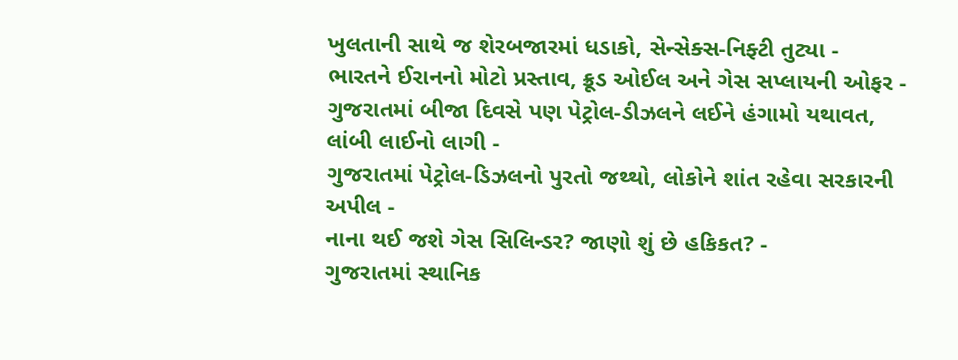ખુલતાની સાથે જ શેરબજારમાં ધડાકો, સેન્સેક્સ-નિફ્ટી તુટ્યા -
ભારતને ઈરાનનો મોટો પ્રસ્તાવ, ક્રૂડ ઓઈલ અને ગેસ સપ્લાયની ઓફર -
ગુજરાતમાં બીજા દિવસે પણ પેટ્રોલ-ડીઝલને લઈને હંગામો યથાવત, લાંબી લાઈનો લાગી -
ગુજરાતમાં પેટ્રોલ-ડિઝલનો પુરતો જથ્થો, લોકોને શાંત રહેવા સરકારની અપીલ -
નાના થઈ જશે ગેસ સિલિન્ડર? જાણો શું છે હકિકત? -
ગુજરાતમાં સ્થાનિક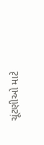ચૂંટણીઓ માટે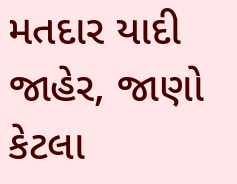મતદાર યાદી જાહેર, જાણો કેટલા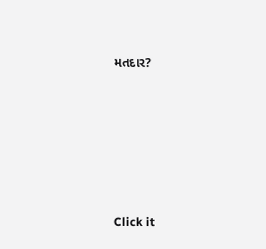મતદાર?






Click it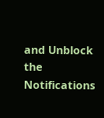and Unblock the Notifications